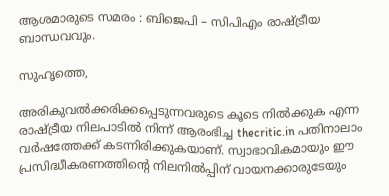ആശമാരുടെ സമരം : ബിജെപി – സിപിഎം രാഷ്ട്രീയ ബാന്ധവവും.

സുഹൃത്തെ,

അരികുവല്‍ക്കരിക്കപ്പെടുന്നവരുടെ കൂടെ നില്‍ക്കുക എന്ന രാഷ്ട്രീയ നിലപാടില്‍ നിന്ന് ആരംഭിച്ച thecritic.in പതിനാലാം വര്‍ഷത്തേക്ക് കടന്നിരിക്കുകയാണ്. സ്വാഭാവികമായും ഈ പ്രസിദ്ധീകരണത്തിന്റെ നിലനില്‍പ്പിന് വായനക്കാരുടേയും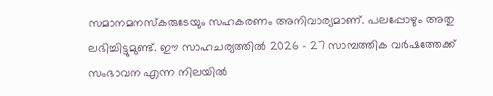സമാനമനസ്‌കരുടേയും സഹകരണം അനിവാര്യമാണ്. പലപ്പോഴും അതു ലഭിച്ചിട്ടുമുണ്ട്. ഈ സാഹചര്യത്തില്‍ 2026 - 27 സാമ്പത്തിക വര്‍ഷത്തേക്ക് സംഭാവന എന്ന നിലയില്‍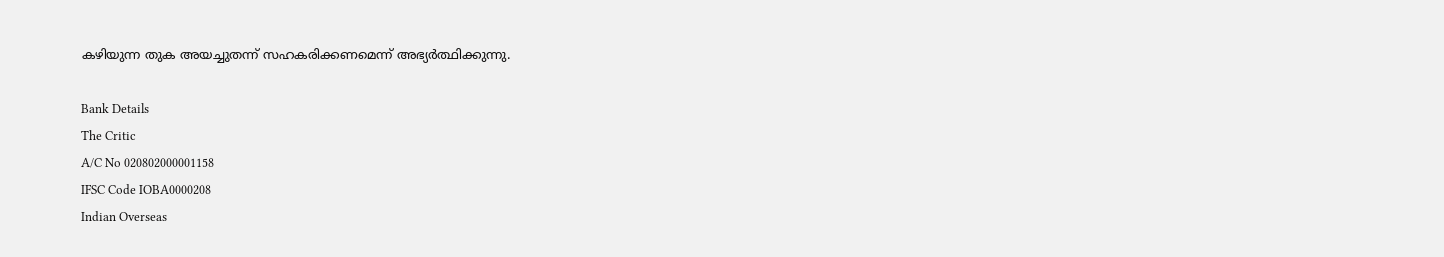കഴിയുന്ന തുക അയച്ചുതന്ന് സഹകരിക്കണമെന്ന് അഭ്യര്‍ത്ഥിക്കുന്നു.

Bank Details
The Critic
A/C No 020802000001158
IFSC Code IOBA0000208
Indian Overseas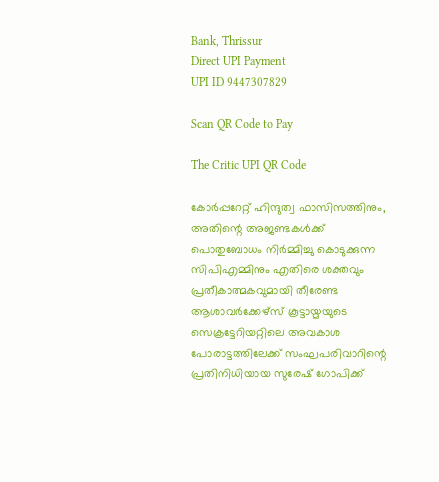Bank, Thrissur
Direct UPI Payment
UPI ID 9447307829

Scan QR Code to Pay

The Critic UPI QR Code

കോര്‍പ്പറേറ്റ് ഹിന്ദുത്വ ഫാസിസത്തിനും, അതിന്റെ അജണ്ടകള്‍ക്ക് പൊതുബോധം നിര്‍മ്മിച്ചു കൊടുക്കുന്ന സിപിഎമ്മിനും എതിരെ ശക്തവും പ്രതീകാത്മകവുമായി തീരേണ്ട ആശാവര്‍ക്കേഴ്‌സ് കൂട്ടായ്മയുടെ സെക്രട്ടേറിയറ്റിലെ അവകാശ പോരാട്ടത്തിലേക്ക് സംഘപരിവാറിന്റെ പ്രതിനിധിയായ സുരേഷ് ഗോപിക്ക്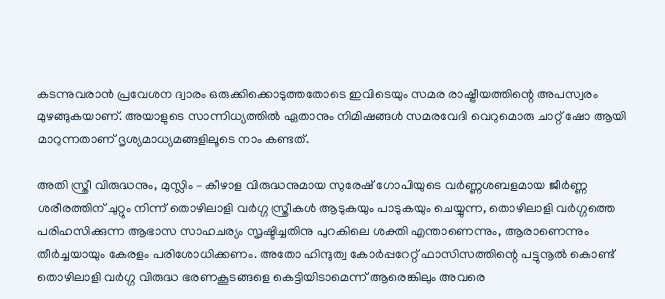കടന്നുവരാന്‍ പ്രവേശന ദ്വാരം ഒരുക്കിക്കൊടുത്തതോടെ ഇവിടെയും സമര രാഷ്ട്രീയത്തിന്റെ അപസ്വരം മുഴങ്ങുകയാണ്. അയാളുടെ സാന്നിധ്യത്തില്‍ ഏതാനും നിമിഷങ്ങള്‍ സമരവേദി വെറുമൊരു ചാറ്റ് ഷോ ആയി മാറുന്നതാണ് ദൃശ്യമാധ്യമങ്ങളിലൂടെ നാം കണ്ടത്.

അതി സ്ത്രീ വിരുദ്ധനും, മുസ്ലിം – കീഴാള വിരുദ്ധനുമായ സുരേഷ് ഗോപിയുടെ വര്‍ണ്ണശബളമായ ജീര്‍ണ്ണ ശരീരത്തിന് ചുറ്റും നിന്ന് തൊഴിലാളി വര്‍ഗ്ഗ സ്ത്രീകള്‍ ആടുകയും പാടുകയും ചെയ്യുന്ന, തൊഴിലാളി വര്‍ഗ്ഗത്തെ പരിഹസിക്കുന്ന ആഭാസ സാഹചര്യം സൃഷ്ടിച്ചതിനു പുറകിലെ ശക്തി എന്താണെന്നും, ആരാണെന്നും തീര്‍ച്ചയായും കേരളം പരിശോധിക്കണം. അതോ ഹിന്ദുത്വ കോര്‍പ്പറേറ്റ് ഫാസിസത്തിന്റെ പട്ടുനൂല്‍ കൊണ്ട് തൊഴിലാളി വര്‍ഗ്ഗ വിരുദ്ധ ഭരണകൂടങ്ങളെ കെട്ടിയിടാമെന്ന് ആരെങ്കിലും അവരെ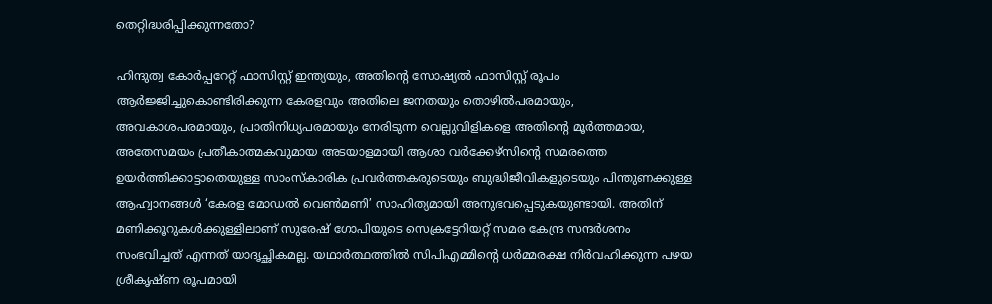തെറ്റിദ്ധരിപ്പിക്കുന്നതോ?

ഹിന്ദുത്വ കോര്‍പ്പറേറ്റ് ഫാസിസ്റ്റ് ഇന്ത്യയും, അതിന്റെ സോഷ്യല്‍ ഫാസിസ്റ്റ് രൂപം ആര്‍ജ്ജിച്ചുകൊണ്ടിരിക്കുന്ന കേരളവും അതിലെ ജനതയും തൊഴില്‍പരമായും, അവകാശപരമായും, പ്രാതിനിധ്യപരമായും നേരിടുന്ന വെല്ലുവിളികളെ അതിന്റെ മൂര്‍ത്തമായ, അതേസമയം പ്രതീകാത്മകവുമായ അടയാളമായി ആശാ വര്‍ക്കേഴ്‌സിന്റെ സമരത്തെ ഉയര്‍ത്തിക്കാട്ടാതെയുള്ള സാംസ്‌കാരിക പ്രവര്‍ത്തകരുടെയും ബുദ്ധിജീവികളുടെയും പിന്തുണക്കുള്ള ആഹ്വാനങ്ങള്‍ ‘കേരള മോഡല്‍ വെണ്‍മണി’ സാഹിത്യമായി അനുഭവപ്പെടുകയുണ്ടായി. അതിന് മണിക്കൂറുകള്‍ക്കുള്ളിലാണ് സുരേഷ് ഗോപിയുടെ സെക്രട്ടേറിയറ്റ് സമര കേന്ദ്ര സന്ദര്‍ശനം സംഭവിച്ചത് എന്നത് യാദൃച്ഛികമല്ല. യഥാര്‍ത്ഥത്തില്‍ സിപിഎമ്മിന്റെ ധര്‍മ്മരക്ഷ നിര്‍വഹിക്കുന്ന പഴയ ശ്രീകൃഷ്ണ രൂപമായി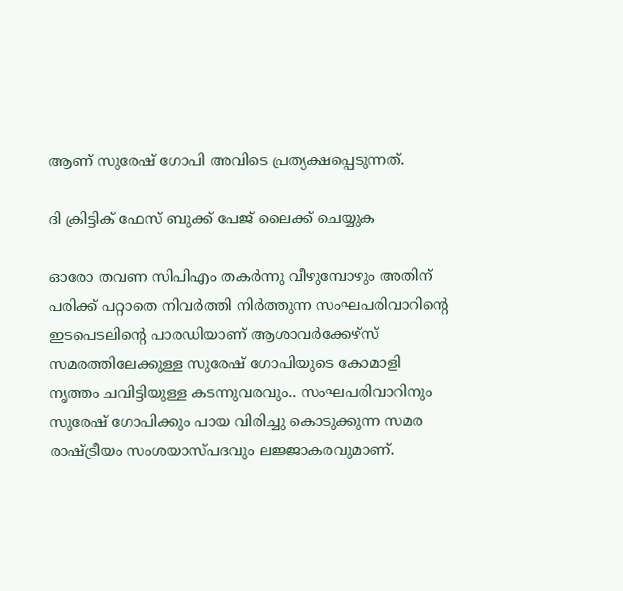ആണ് സുരേഷ് ഗോപി അവിടെ പ്രത്യക്ഷപ്പെടുന്നത്.

ദി ക്രിട്ടിക് ഫേസ് ബുക്ക് പേജ് ലൈക്ക് ചെയ്യുക

ഓരോ തവണ സിപിഎം തകര്‍ന്നു വീഴുമ്പോഴും അതിന് പരിക്ക് പറ്റാതെ നിവര്‍ത്തി നിര്‍ത്തുന്ന സംഘപരിവാറിന്റെ ഇടപെടലിന്റെ പാരഡിയാണ് ആശാവര്‍ക്കേഴ്‌സ് സമരത്തിലേക്കുള്ള സുരേഷ് ഗോപിയുടെ കോമാളി നൃത്തം ചവിട്ടിയുള്ള കടന്നുവരവും.. സംഘപരിവാറിനും സുരേഷ് ഗോപിക്കും പായ വിരിച്ചു കൊടുക്കുന്ന സമര രാഷ്ട്രീയം സംശയാസ്പദവും ലജ്ജാകരവുമാണ്.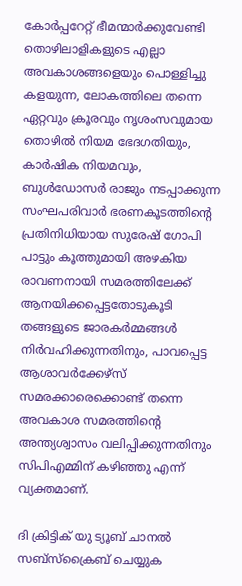കോര്‍പ്പറേറ്റ് ഭീമന്മാര്‍ക്കുവേണ്ടി തൊഴിലാളികളുടെ എല്ലാ അവകാശങ്ങളെയും പൊള്ളിച്ചു കളയുന്ന, ലോകത്തിലെ തന്നെ ഏറ്റവും ക്രൂരവും നൃശംസവുമായ തൊഴില്‍ നിയമ ഭേദഗതിയും, കാര്‍ഷിക നിയമവും, ബുള്‍ഡോസര്‍ രാജും നടപ്പാക്കുന്ന സംഘപരിവാര്‍ ഭരണകൂടത്തിന്റെ പ്രതിനിധിയായ സുരേഷ് ഗോപി പാട്ടും കൂത്തുമായി അഴകിയ രാവണനായി സമരത്തിലേക്ക് ആനയിക്കപ്പെട്ടതോടുകൂടി തങ്ങളുടെ ജാരകര്‍മ്മങ്ങള്‍ നിര്‍വഹിക്കുന്നതിനും, പാവപ്പെട്ട ആശാവര്‍ക്കേഴ്‌സ് സമരക്കാരെക്കൊണ്ട് തന്നെ അവകാശ സമരത്തിന്റെ അന്ത്യശ്വാസം വലിപ്പിക്കുന്നതിനും സിപിഎമ്മിന് കഴിഞ്ഞു എന്ന് വ്യക്തമാണ്.

ദി ക്രിട്ടിക് യു ട്യൂബ് ചാനല്‍ സബ്‌സ്‌ക്രൈബ് ചെയ്യുക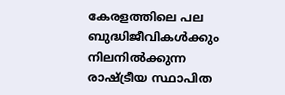കേരളത്തിലെ പല ബുദ്ധിജീവികള്‍ക്കും നിലനില്‍ക്കുന്ന രാഷ്ട്രീയ സ്ഥാപിത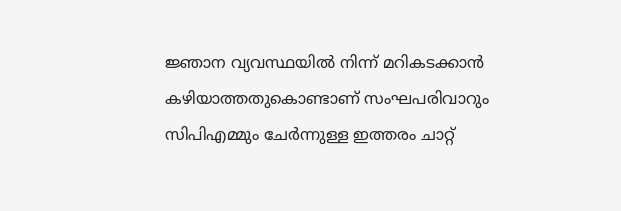ജ്ഞാന വ്യവസ്ഥയില്‍ നിന്ന് മറികടക്കാന്‍ കഴിയാത്തതുകൊണ്ടാണ് സംഘപരിവാറും സിപിഎമ്മും ചേര്‍ന്നുള്ള ഇത്തരം ചാറ്റ്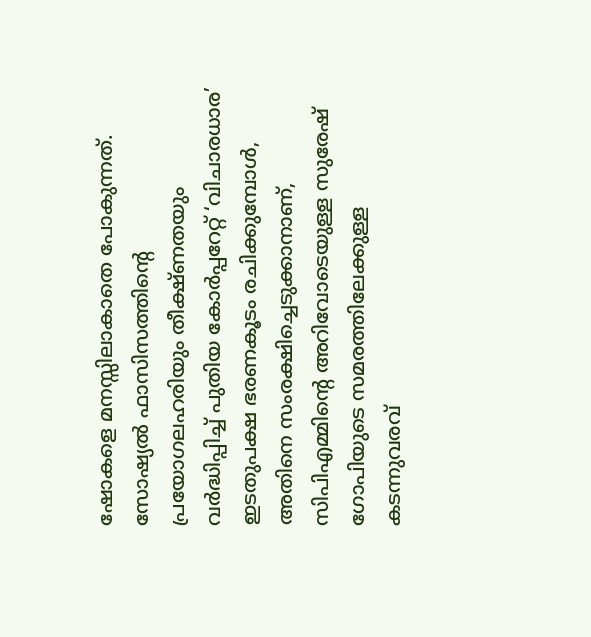ഷോകളെ മനസ്സിലാകാതെ പോകുന്നത്. സോഷ്യല്‍ ഫാസിസത്തിന്റെ പ്രയോഗലഹരിയും തീക്ഷ്ണതയും വര്‍ദ്ധിപ്പിച്ച് പുതിയ കോര്‍പ്പറേറ്റ് ‘വിചാരധാര’ ഇടതുപക്ഷ ഭരണകൂടം രചിക്കുമ്പോള്‍, അതിനെ സംരക്ഷിച്ചെടുക്കാനാണ്, സിപിഎമ്മിന്റെ അറിവോടെയുള്ള സുരേഷ് ഗോപിയുടെ സമരത്തിലേക്കുള്ള കടന്നുവരവ്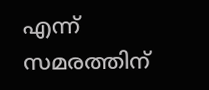എന്ന് സമരത്തിന്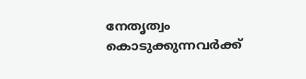നേതൃത്വം കൊടുക്കുന്നവര്‍ക്ക്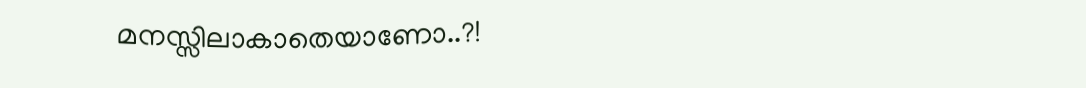മനസ്സിലാകാതെയാണോ..?!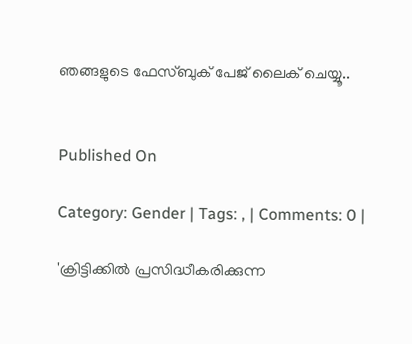ഞങ്ങളുടെ ഫേസ്ബുക് പേജ് ലൈക് ചെയ്യൂ..


Published On

Category: Gender | Tags: , | Comments: 0 |

'ക്രിട്ടിക്കില്‍ പ്രസിദ്ധീകരിക്കുന്ന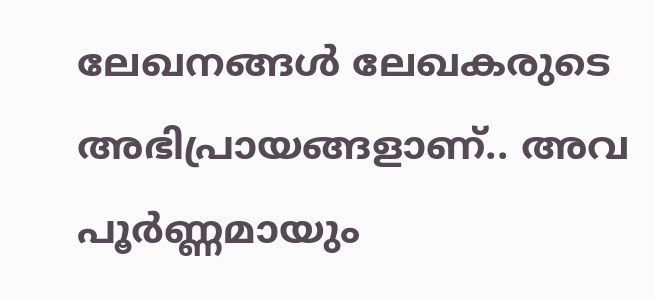ലേഖനങ്ങള്‍ ലേഖകരുടെ അഭിപ്രായങ്ങളാണ്.. അവ പൂര്‍ണ്ണമായും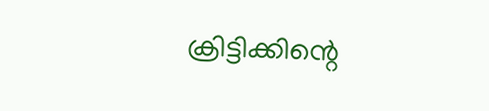ക്രിട്ടിക്കിന്റെ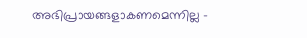അഭിപ്രായങ്ങളാകണമെന്നില്ല -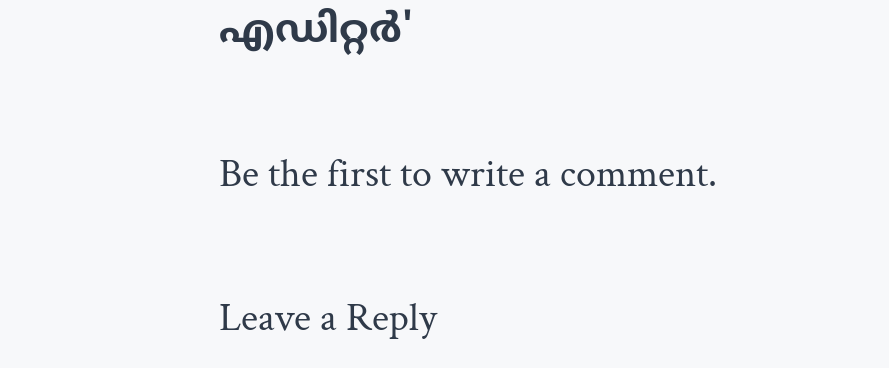എഡിറ്റര്‍'

Be the first to write a comment.

Leave a Reply